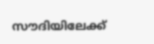സൗദിയിലേക്ക്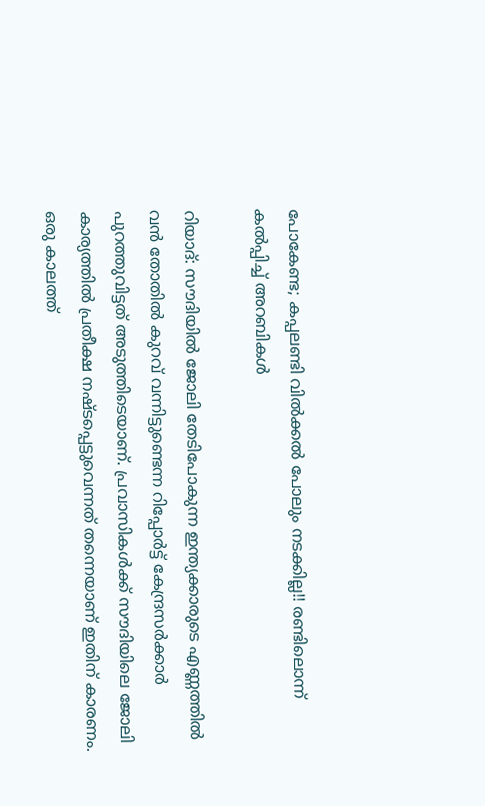പോകേണ്ട; കപ്പലണ്ടി വില്‍ക്കല്‍ പോലും നടക്കില്ല!! രണ്ടിലൊന്ന് കല്‍പ്പിച്ച് അറബികള്‍

റിയാദ്: സൗദിയില്‍ ജോലി തേടിപോകുന്ന ഇന്ത്യക്കാരുടെ എണ്ണത്തില്‍ വന്‍ തോതില്‍ കുറവ് വന്നിട്ടുണ്ടെന്ന റിപ്പോര്‍ട്ട് കേന്ദ്രസര്‍ക്കാര്‍ പുറത്തുവിട്ടത് അടുത്തിടെയാണ്. പ്രവാസികള്‍ക്ക് സൗദിയിലെ ജോലി കാര്യത്തില്‍ പ്രതീക്ഷ നഷ്ടപ്പെട്ടുവെന്നത് തന്നെയാണ് ഇതിന് കാരണം. ഒരു കാലത്ത്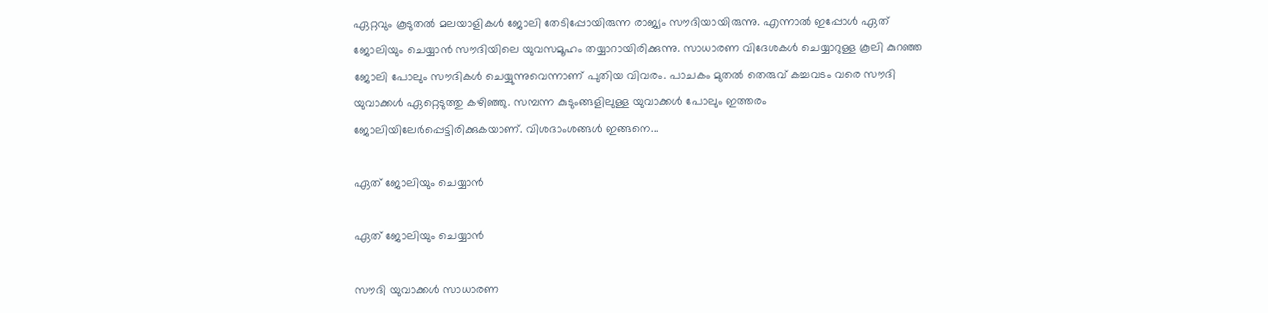ഏറ്റവും കൂടുതല്‍ മലയാളികള്‍ ജോലി തേടിപ്പോയിരുന്ന രാജ്യം സൗദിയായിരുന്നു. എന്നാല്‍ ഇപ്പോള്‍ ഏത് ജോലിയും ചെയ്യാന്‍ സൗദിയിലെ യുവസമൂഹം തയ്യാറായിരിക്കുന്നു. സാധാരണ വിദേശകള്‍ ചെയ്യാറുള്ള കൂലി കുറഞ്ഞ ജോലി പോലും സൗദികള്‍ ചെയ്യുന്നുവെന്നാണ് പുതിയ വിവരം. പാചകം മുതല്‍ തെരുവ് കച്ചവടം വരെ സൗദി യുവാക്കള്‍ ഏറ്റെടുത്തു കഴിഞ്ഞു. സമ്പന്ന കുടുംങ്ങളിലുള്ള യുവാക്കള്‍ പോലും ഇത്തരം ജോലിയിലേര്‍പ്പെട്ടിരിക്കുകയാണ്. വിശദാംശങ്ങള്‍ ഇങ്ങനെ...

ഏത് ജോലിയും ചെയ്യാന്‍

ഏത് ജോലിയും ചെയ്യാന്‍

സൗദി യുവാക്കള്‍ സാധാരണ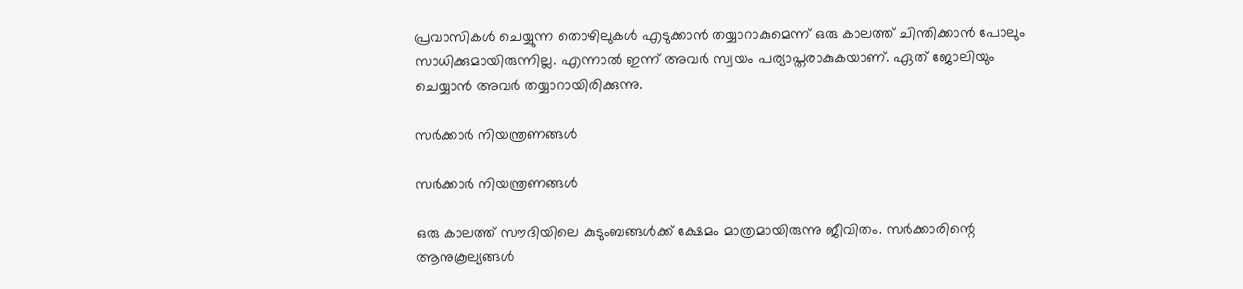പ്രവാസികള്‍ ചെയ്യുന്ന തൊഴിലുകള്‍ എടുക്കാന്‍ തയ്യാറാകുമെന്ന് ഒരു കാലത്ത് ചിന്തിക്കാന്‍ പോലും സാധിക്കുമായിരുന്നില്ല. എന്നാല്‍ ഇന്ന് അവര്‍ സ്വയം പര്യാപ്തരാകുകയാണ്. ഏത് ജോലിയും ചെയ്യാന്‍ അവര്‍ തയ്യാറായിരിക്കുന്നു.

സര്‍ക്കാര്‍ നിയന്ത്രണങ്ങള്‍

സര്‍ക്കാര്‍ നിയന്ത്രണങ്ങള്‍

ഒരു കാലത്ത് സൗദിയിലെ കുടുംബങ്ങള്‍ക്ക് ക്ഷേമം മാത്രമായിരുന്നു ജീവിതം. സര്‍ക്കാരിന്റെ ആനുകൂല്യങ്ങള്‍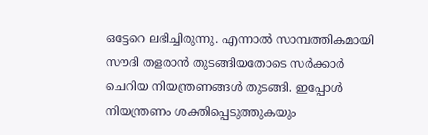ഒട്ടേറെ ലഭിച്ചിരുന്നു. എന്നാല്‍ സാമ്പത്തികമായി സൗദി തളരാന്‍ തുടങ്ങിയതോടെ സര്‍ക്കാര്‍ ചെറിയ നിയന്ത്രണങ്ങള്‍ തുടങ്ങി. ഇപ്പോള്‍ നിയന്ത്രണം ശക്തിപ്പെടുത്തുകയും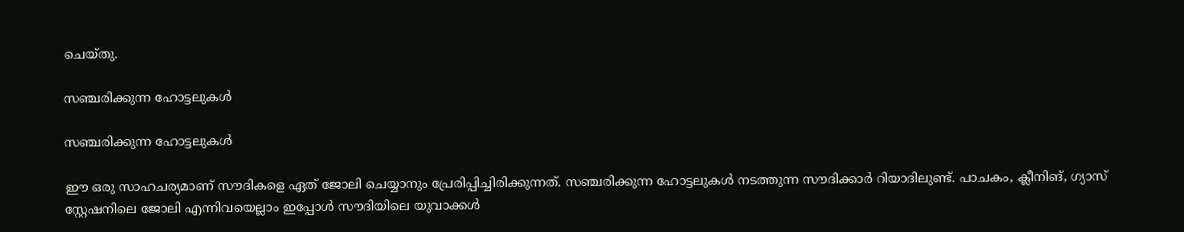ചെയ്തു.

സഞ്ചരിക്കുന്ന ഹോട്ടലുകള്‍

സഞ്ചരിക്കുന്ന ഹോട്ടലുകള്‍

ഈ ഒരു സാഹചര്യമാണ് സൗദികളെ ഏത് ജോലി ചെയ്യാനും പ്രേരിപ്പിച്ചിരിക്കുന്നത്. സഞ്ചരിക്കുന്ന ഹോട്ടലുകള്‍ നടത്തുന്ന സൗദിക്കാര്‍ റിയാദിലുണ്ട്. പാചകം, ക്ലീനിങ്, ഗ്യാസ് സ്റ്റേഷനിലെ ജോലി എന്നിവയെല്ലാം ഇപ്പോള്‍ സൗദിയിലെ യുവാക്കള്‍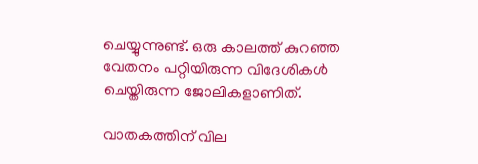ചെയ്യുന്നുണ്ട്. ഒരു കാലത്ത് കുറഞ്ഞ വേതനം പറ്റിയിരുന്ന വിദേശികള്‍ ചെയ്തിരുന്ന ജോലികളാണിത്.

വാതകത്തിന് വില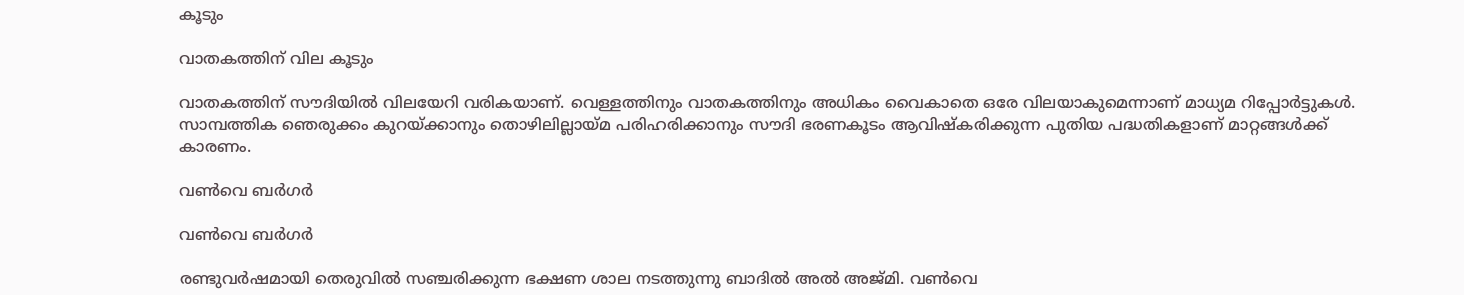കൂടും

വാതകത്തിന് വില കൂടും

വാതകത്തിന് സൗദിയില്‍ വിലയേറി വരികയാണ്. വെള്ളത്തിനും വാതകത്തിനും അധികം വൈകാതെ ഒരേ വിലയാകുമെന്നാണ് മാധ്യമ റിപ്പോര്‍ട്ടുകള്‍. സാമ്പത്തിക ഞെരുക്കം കുറയ്ക്കാനും തൊഴിലില്ലായ്മ പരിഹരിക്കാനും സൗദി ഭരണകൂടം ആവിഷ്‌കരിക്കുന്ന പുതിയ പദ്ധതികളാണ് മാറ്റങ്ങള്‍ക്ക് കാരണം.

വണ്‍വെ ബര്‍ഗര്‍

വണ്‍വെ ബര്‍ഗര്‍

രണ്ടുവര്‍ഷമായി തെരുവില്‍ സഞ്ചരിക്കുന്ന ഭക്ഷണ ശാല നടത്തുന്നു ബാദില്‍ അല്‍ അജ്മി. വണ്‍വെ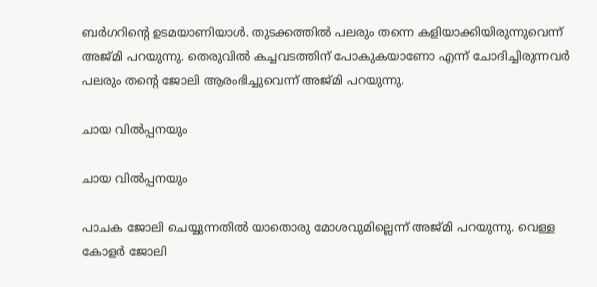ബര്‍ഗറിന്റെ ഉടമയാണിയാള്‍. തുടക്കത്തില്‍ പലരും തന്നെ കളിയാക്കിയിരുന്നുവെന്ന് അജ്മി പറയുന്നു. തെരുവില്‍ കച്ചവടത്തിന് പോകുകയാണോ എന്ന് ചോദിച്ചിരുന്നവര്‍ പലരും തന്റെ ജോലി ആരംഭിച്ചുവെന്ന് അജ്മി പറയുന്നു.

ചായ വില്‍പ്പനയും

ചായ വില്‍പ്പനയും

പാചക ജോലി ചെയ്യുന്നതില്‍ യാതൊരു മോശവുമില്ലെന്ന് അജ്മി പറയുന്നു. വെള്ള കോളര്‍ ജോലി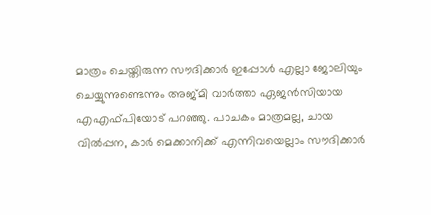മാത്രം ചെയ്തിരുന്ന സൗദിക്കാര്‍ ഇപ്പോള്‍ എല്ലാ ജോലിയും ചെയ്യുന്നുണ്ടെന്നും അജ്മി വാര്‍ത്താ ഏജന്‍സിയായ എഎഫ്പിയോട് പറഞ്ഞു. പാചകം മാത്രമല്ല, ചായ വില്‍പ്പന, കാര്‍ മെക്കാനിക്ക് എന്നിവയെല്ലാം സൗദിക്കാര്‍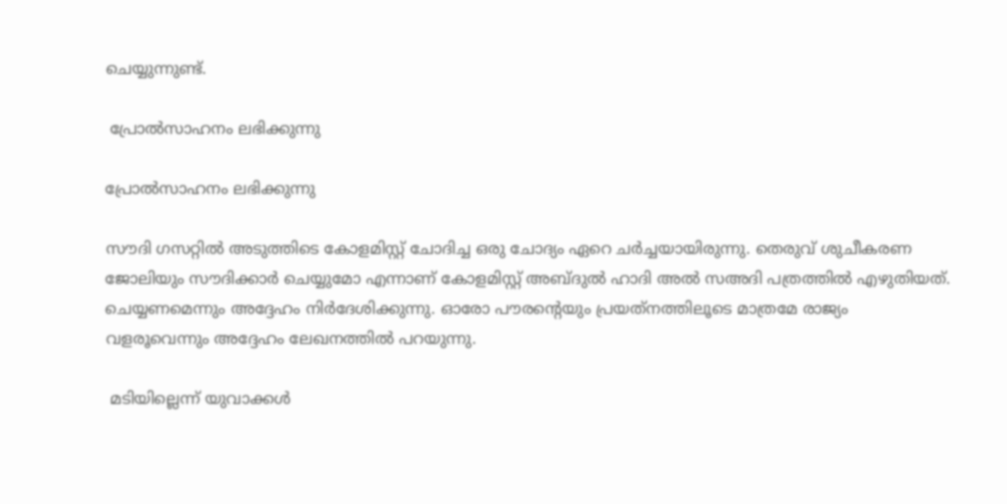ചെയ്യുന്നുണ്ട്.

 പ്രോല്‍സാഹനം ലഭിക്കുന്നു

പ്രോല്‍സാഹനം ലഭിക്കുന്നു

സൗദി ഗസറ്റില്‍ അടുത്തിടെ കോളമിസ്റ്റ് ചോദിച്ച ഒരു ചോദ്യം ഏറെ ചര്‍ച്ചയായിരുന്നു. തെരുവ് ശുചീകരണ ജോലിയും സൗദിക്കാര്‍ ചെയ്യുമോ എന്നാണ് കോളമിസ്റ്റ് അബ്ദുല്‍ ഹാദി അല്‍ സഅദി പത്രത്തില്‍ എഴുതിയത്. ചെയ്യണമെന്നും അദ്ദേഹം നിര്‍ദേശിക്കുന്നു. ഓരോ പൗരന്റെയും പ്രയത്‌നത്തിലൂടെ മാത്രമേ രാജ്യം വളരൂവെന്നും അദ്ദേഹം ലേഖനത്തില്‍ പറയുന്നു.

 മടിയില്ലെന്ന് യുവാക്കള്‍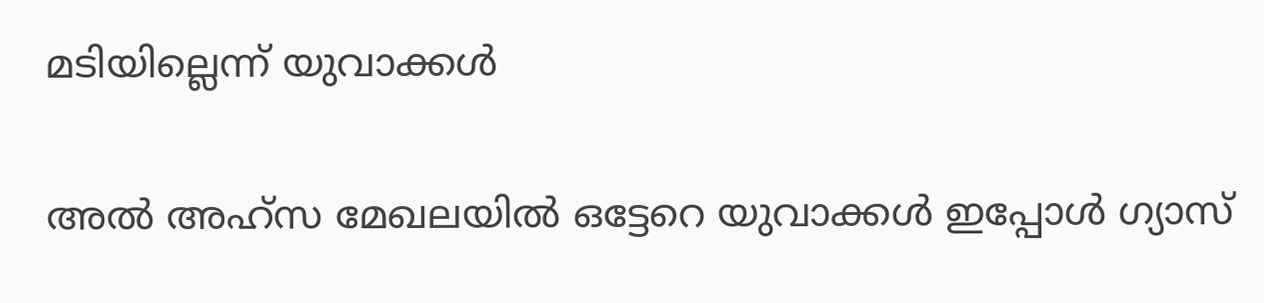മടിയില്ലെന്ന് യുവാക്കള്‍

അല്‍ അഹ്‌സ മേഖലയില്‍ ഒട്ടേറെ യുവാക്കള്‍ ഇപ്പോള്‍ ഗ്യാസ്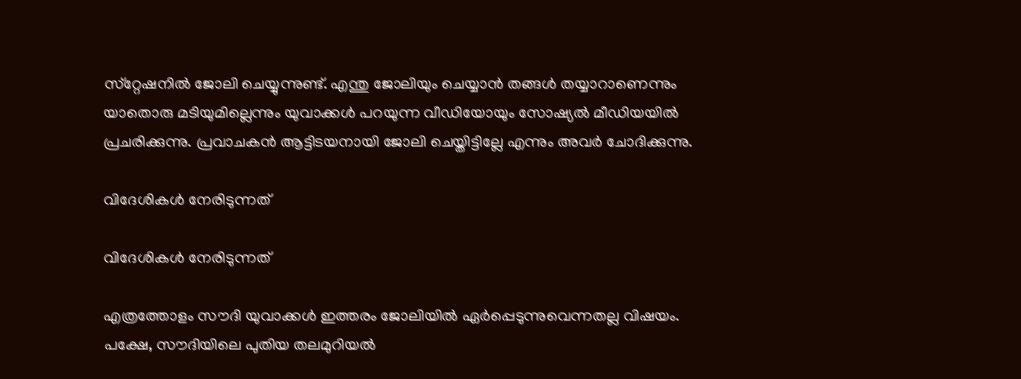സ്‌റ്റേഷനില്‍ ജോലി ചെയ്യുന്നുണ്ട്. എന്തു ജോലിയും ചെയ്യാന്‍ തങ്ങള്‍ തയ്യാറാണെന്നും യാതൊരു മടിയുമില്ലെന്നും യുവാക്കള്‍ പറയുന്ന വീഡിയോയും സോഷ്യല്‍ മീഡിയയില്‍ പ്രചരിക്കുന്നു. പ്രവാചകന്‍ ആട്ടിടയനായി ജോലി ചെയ്തിട്ടില്ലേ എന്നും അവര്‍ ചോദിക്കുന്നു.

വിദേശികള്‍ നേരിടുന്നത്

വിദേശികള്‍ നേരിടുന്നത്

എത്രത്തോളം സൗദി യുവാക്കള്‍ ഇത്തരം ജോലിയില്‍ ഏര്‍പ്പെടുന്നുവെന്നതല്ല വിഷയം. പക്ഷേ, സൗദിയിലെ പുതിയ തലമുറിയല്‍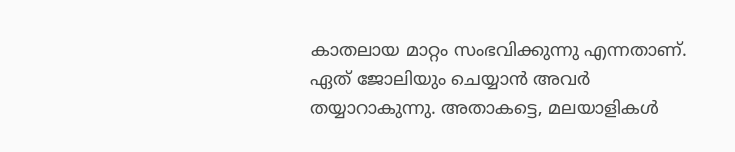കാതലായ മാറ്റം സംഭവിക്കുന്നു എന്നതാണ്. ഏത് ജോലിയും ചെയ്യാന്‍ അവര്‍ തയ്യാറാകുന്നു. അതാകട്ടെ, മലയാളികള്‍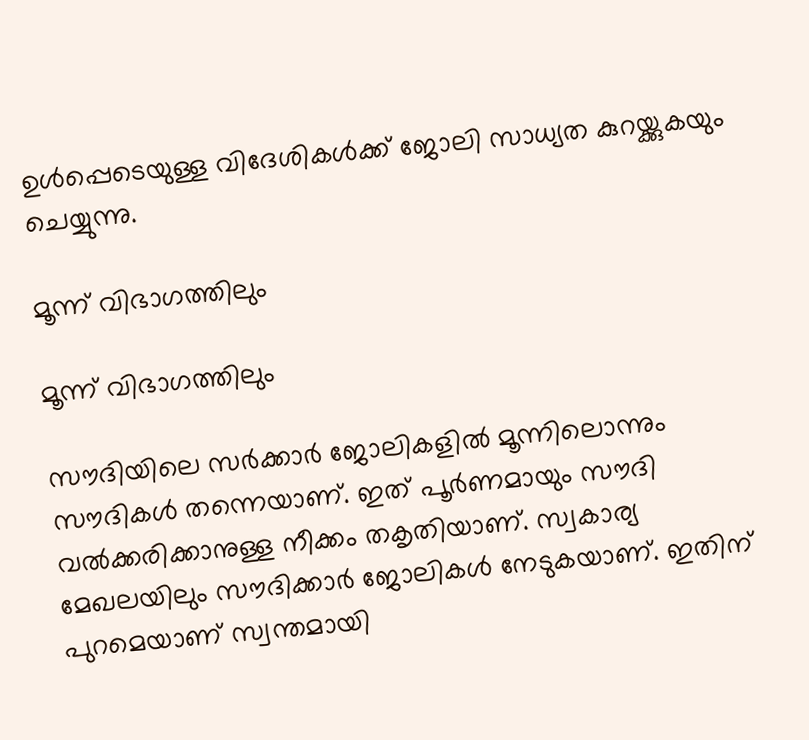ഉള്‍പ്പെടെയുള്ള വിദേശികള്‍ക്ക് ജോലി സാധ്യത കുറയ്ക്കുകയും ചെയ്യുന്നു.

മൂന്ന് വിഭാഗത്തിലും

മൂന്ന് വിഭാഗത്തിലും

സൗദിയിലെ സര്‍ക്കാര്‍ ജോലികളില്‍ മൂന്നിലൊന്നും സൗദികള്‍ തന്നെയാണ്. ഇത് പൂര്‍ണമായും സൗദി വല്‍ക്കരിക്കാനുള്ള നീക്കം തകൃതിയാണ്. സ്വകാര്യ മേഖലയിലും സൗദിക്കാര്‍ ജോലികള്‍ നേടുകയാണ്. ഇതിന് പുറമെയാണ് സ്വന്തമായി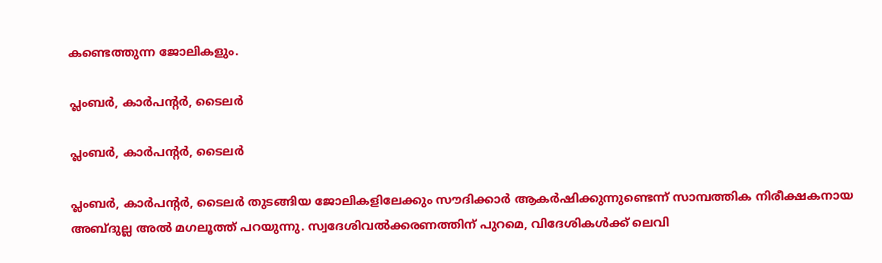കണ്ടെത്തുന്ന ജോലികളും.

പ്ലംബര്‍, കാര്‍പന്റര്‍, ടൈലര്‍

പ്ലംബര്‍, കാര്‍പന്റര്‍, ടൈലര്‍

പ്ലംബര്‍, കാര്‍പന്റര്‍, ടൈലര്‍ തുടങ്ങിയ ജോലികളിലേക്കും സൗദിക്കാര്‍ ആകര്‍ഷിക്കുന്നുണ്ടെന്ന് സാമ്പത്തിക നിരീക്ഷകനായ അബ്ദുല്ല അല്‍ മഗലൂത്ത് പറയുന്നു. സ്വദേശിവല്‍ക്കരണത്തിന് പുറമെ, വിദേശികള്‍ക്ക് ലെവി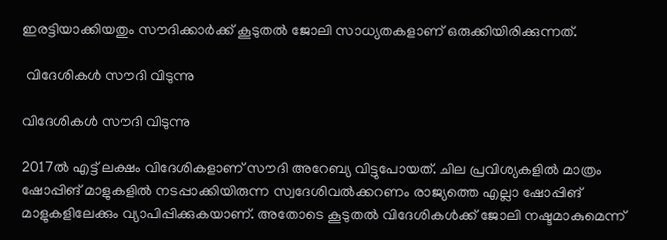ഇരട്ടിയാക്കിയതും സൗദിക്കാര്‍ക്ക് കൂടുതല്‍ ജോലി സാധ്യതകളാണ് ഒരുക്കിയിരിക്കുന്നത്.

 വിദേശികള്‍ സൗദി വിടുന്നു

വിദേശികള്‍ സൗദി വിടുന്നു

2017ല്‍ എട്ട് ലക്ഷം വിദേശികളാണ് സൗദി അറേബ്യ വിട്ടുപോയത്. ചില പ്രവിശ്യകളില്‍ മാത്രം ഷോപ്പിങ് മാളുകളില്‍ നടപ്പാക്കിയിരുന്ന സ്വദേശിവല്‍ക്കറണം രാജ്യത്തെ എല്ലാ ഷോപ്പിങ് മാളുകളിലേക്കും വ്യാപിപ്പിക്കുകയാണ്. അതോടെ കൂടുതല്‍ വിദേശികള്‍ക്ക് ജോലി നഷ്ടമാകുമെന്ന്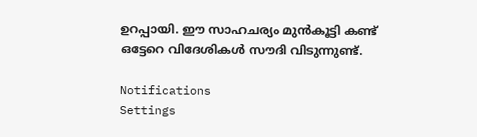ഉറപ്പായി. ഈ സാഹചര്യം മുന്‍കൂട്ടി കണ്ട് ഒട്ടേറെ വിദേശികള്‍ സൗദി വിടുന്നുണ്ട്.

Notifications
Settings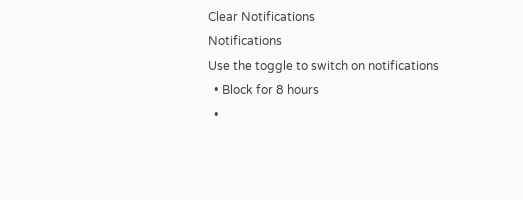Clear Notifications
Notifications
Use the toggle to switch on notifications
  • Block for 8 hours
  •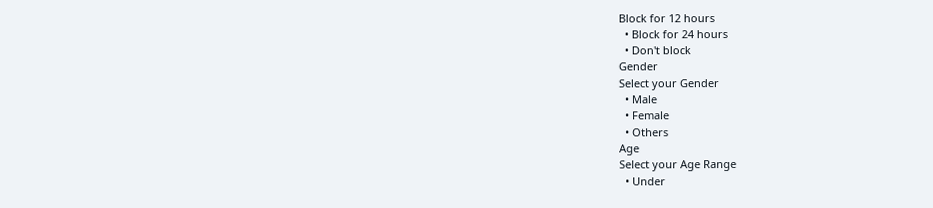Block for 12 hours
  • Block for 24 hours
  • Don't block
Gender
Select your Gender
  • Male
  • Female
  • Others
Age
Select your Age Range
  • Under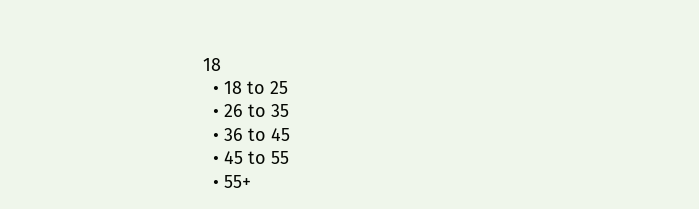18
  • 18 to 25
  • 26 to 35
  • 36 to 45
  • 45 to 55
  • 55+